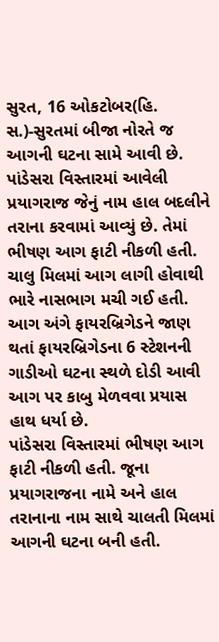સુરત, 16 ઓકટોબર(હિ. સ.)-સુરતમાં બીજા નોરતે જ આગની ઘટના સામે આવી છે. પાંડેસરા વિસ્તારમાં આવેલી પ્રયાગરાજ જેનું નામ હાલ બદલીને તરાના કરવામાં આવ્યું છે. તેમાં ભીષણ આગ ફાટી નીકળી હતી. ચાલુ મિલમાં આગ લાગી હોવાથી ભારે નાસભાગ મચી ગઈ હતી. આગ અંગે ફાયરબ્રિગેડને જાણ થતાં ફાયરબ્રિગેડના 6 સ્ટેશનની ગાડીઓ ઘટના સ્થળે દોડી આવી આગ પર કાબુ મેળવવા પ્રયાસ હાથ ધર્યા છે.
પાંડેસરા વિસ્તારમાં ભીષણ આગ ફાટી નીકળી હતી. જૂના પ્રયાગરાજના નામે અને હાલ તરાનાના નામ સાથે ચાલતી મિલમાં આગની ઘટના બની હતી.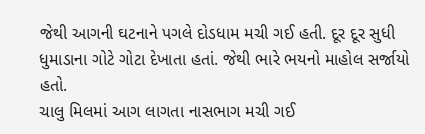જેથી આગની ઘટનાને પગલે દોડધામ મચી ગઈ હતી. દૂર દૂર સુધી ધુમાડાના ગોટે ગોટા દેખાતા હતાં. જેથી ભારે ભયનો માહોલ સર્જાયો હતો.
ચાલુ મિલમાં આગ લાગતા નાસભાગ મચી ગઈ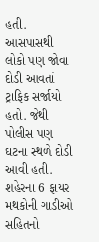હતી. આસપાસથી લોકો પણ જોવા દોડી આવતાં ટ્રાફિક સર્જાયો હતો. જેથી પોલીસ પણ ઘટના સ્થળે દોડી આવી હતી. શહેરના 6 ફાયર મથકોની ગાડીઓ સહિતનો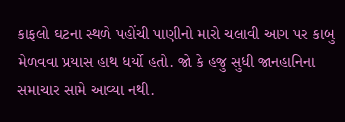કાફલો ઘટના સ્થળે પહોંચી પાણીનો મારો ચલાવી આગ પર કાબુ મેળવવા પ્રયાસ હાથ ધર્યો હતો. જો કે હજુ સુધી જાનહાનિના સમાચાર સામે આવ્યા નથી.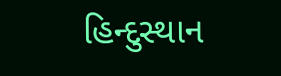હિન્દુસ્થાન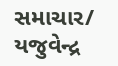સમાચાર/ યજુવેન્દ્ર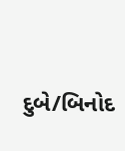દુબે/બિનોદ